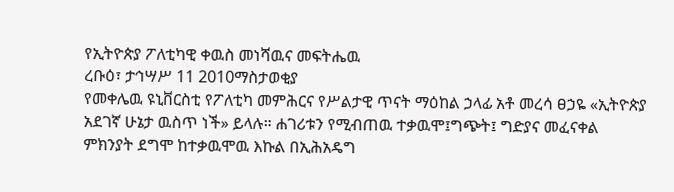የኢትዮጵያ ፖለቲካዊ ቀዉስ መነሻዉና መፍትሔዉ
ረቡዕ፣ ታኅሣሥ 11 2010ማስታወቂያ
የመቀሌዉ ዩኒቨርስቲ የፖለቲካ መምሕርና የሥልታዊ ጥናት ማዕከል ኃላፊ አቶ መረሳ ፀኃዬ «ኢትዮጵያ አደገኛ ሁኔታ ዉስጥ ነች» ይላሉ። ሐገሪቱን የሚብጠዉ ተቃዉሞ፤ግጭት፤ ግድያና መፈናቀል ምክንያት ደግሞ ከተቃዉሞዉ እኩል በኢሕአዴግ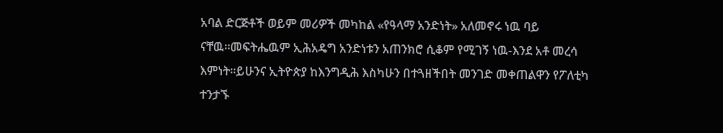አባል ድርጅቶች ወይም መሪዎች መካከል «የዓላማ አንድነት» አለመኖሩ ነዉ ባይ ናቸዉ።መፍትሔዉም ኢሕአዴግ አንድነቱን አጠንክሮ ሲቆም የሚገኝ ነዉ-እንደ አቶ መረሳ እምነት።ይሁንና ኢትዮጵያ ከእንግዲሕ እስካሁን በተጓዘችበት መንገድ መቀጠልዋን የፖለቲካ ተንታኙ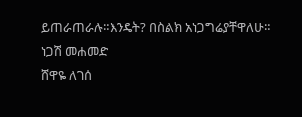ይጠራጠራሉ።እንዴት? በስልክ አነጋግሬያቸዋለሁ።
ነጋሽ መሐመድ
ሸዋዬ ለገሰ